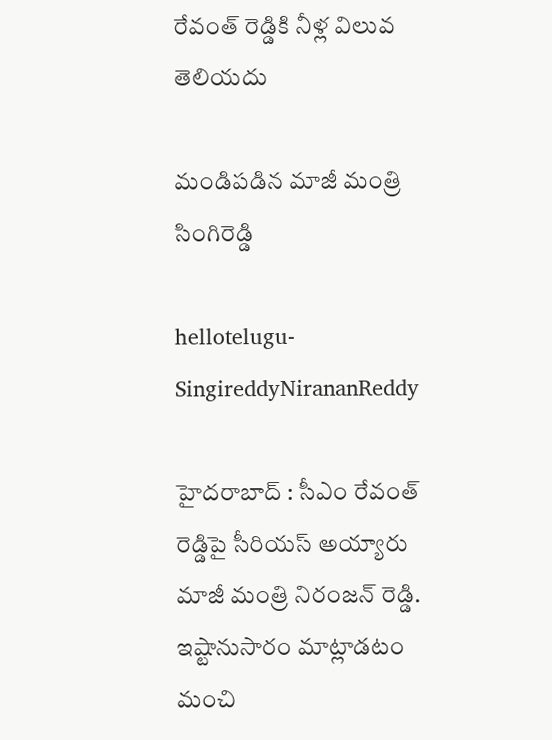రేవంత్ రెడ్డికి నీళ్ల విలువ తెలియదు

మండిప‌డిన మాజీ మంత్రి సింగిరెడ్డి

hellotelugu-SingireddyNirananReddy

హైద‌రాబాద్ : సీఎం రేవంత్ రెడ్డిపై సీరియ‌స్ అయ్యారు మాజీ మంత్రి నిరంజ‌న్ రెడ్డి. ఇష్టానుసారం మాట్లాడ‌టం మంచి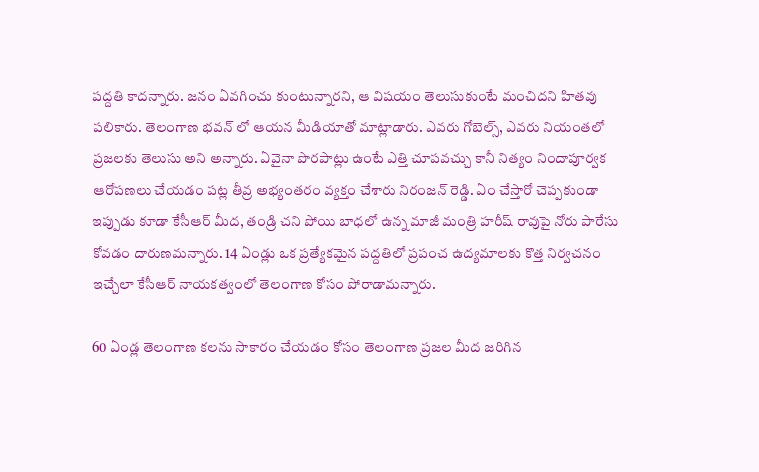ప‌ద్ద‌తి కాద‌న్నారు. జ‌నం ఏవ‌గించు కుంటున్నార‌ని, ఆ విష‌యం తెలుసుకుంటే మంచిద‌ని హిత‌వు ప‌లికారు. తెలంగాణ భ‌వ‌న్ లో ఆయ‌న మీడియాతో మాట్లాడారు. ఎవ‌రు గోబెల్స్, ఎవ‌రు నియంత‌లో ప్ర‌జ‌ల‌కు తెలుసు అని అన్నారు. ఏవైనా పొరపాట్లు ఉంటే ఎత్తి చూపవచ్చు కానీ నిత్యం నిందాపూర్వక ఆరోపణలు చేయ‌డం ప‌ట్ల తీవ్ర అభ్యంత‌రం వ్య‌క్తం చేశారు నిరంజ‌న్ రెడ్డి. ఏం చేస్తారో చెప్పకుండా ఇప్పుడు కూడా కేసీఆర్ మీద‌, తండ్రి చ‌ని పోయి బాధ‌లో ఉన్న మాజీ మంత్రి హ‌రీష్ రావుపై నోరు పారేసు కోవ‌డం దారుణ‌మ‌న్నారు. 14 ఏండ్లు ఒక ప్రత్యేకమైన పద్దతిలో ప్రపంచ ఉద్యమాలకు కొత్త నిర్వచనం ఇచ్చేలా కేసీఆర్ నాయకత్వంలో తెలంగాణ కోసం పోరాడామ‌న్నారు.

60 ఏండ్ల తెలంగాణ కలను సాకారం చేయడం కోసం తెలంగాణ ప్రజల మీద జరిగిన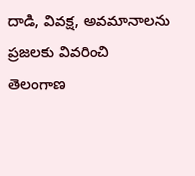దాడి, వివక్ష, అవమానాలను ప్రజలకు వివరించి తెలంగాణ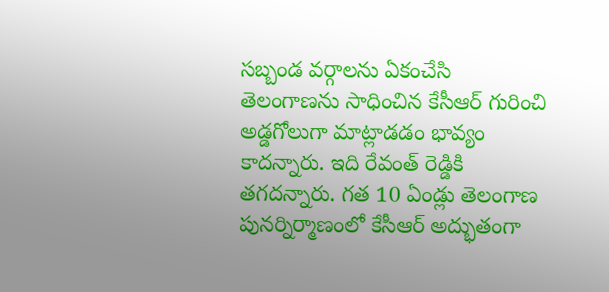సబ్బండ వర్గాలను ఏకంచేసి తెలంగాణను సాధించిన కేసీఆర్ గురించి అడ్డగోలుగా మాట్లాడడం భావ్యం కాద‌న్నారు. ఇది రేవంత్ రెడ్డికి త‌గ‌ద‌న్నారు. గ‌త‌ 10 ఏండ్లు తెలంగాణ పునర్నిర్మాణంలో కేసీఆర్ అద్భుతంగా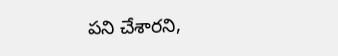పని చేశార‌ని,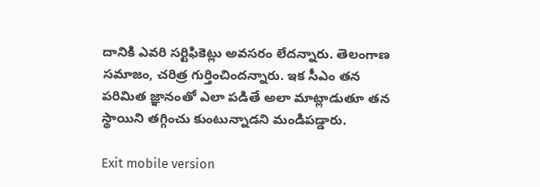దానికి ఎవరి సర్టిఫికెట్లు అవసరం లేద‌న్నారు. తెలంగాణ‌ సమాజం, చరిత్ర గుర్తించింద‌న్నారు. ఇక సీఎం త‌న ప‌రిమిత జ్ఞానంతో ఎలా ప‌డితే అలా మాట్లాడుతూ త‌న స్థాయిని త‌గ్గించు కుంటున్నాడ‌ని మండిప‌డ్డారు.

Exit mobile version